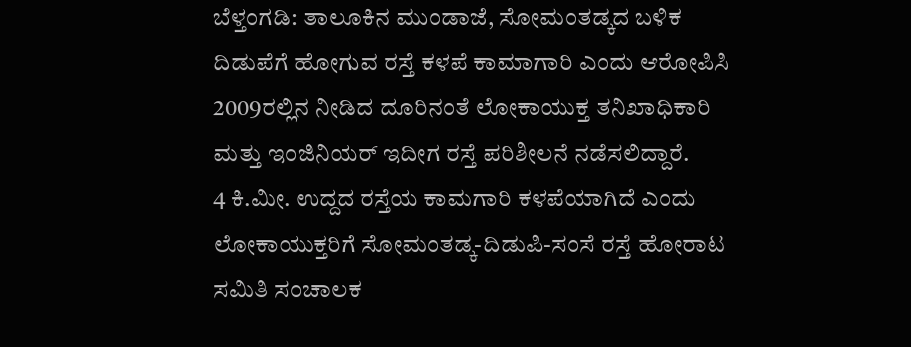ಬೆಳ್ತಂಗಡಿ: ತಾಲೂಕಿನ ಮುಂಡಾಜೆ, ಸೋಮಂತಡ್ಕದ ಬಳಿಕ ದಿಡುಪೆಗೆ ಹೋಗುವ ರಸ್ತೆ ಕಳಪೆ ಕಾಮಾಗಾರಿ ಎಂದು ಆರೋಪಿಸಿ 2009ರಲ್ಲಿನ ನೀಡಿದ ದೂರಿನಂತೆ ಲೋಕಾಯುಕ್ತ ತನಿಖಾಧಿಕಾರಿ ಮತ್ತು ಇಂಜಿನಿಯರ್ ಇದೀಗ ರಸ್ತೆ ಪರಿಶೀಲನೆ ನಡೆಸಲಿದ್ದಾರೆ.
4 ಕಿ.ಮೀ. ಉದ್ದದ ರಸ್ತೆಯ ಕಾಮಗಾರಿ ಕಳಪೆಯಾಗಿದೆ ಎಂದು ಲೋಕಾಯುಕ್ತರಿಗೆ ಸೋಮಂತಡ್ಕ-ದಿಡುಪಿ-ಸಂಸೆ ರಸ್ತೆ ಹೋರಾಟ ಸಮಿತಿ ಸಂಚಾಲಕ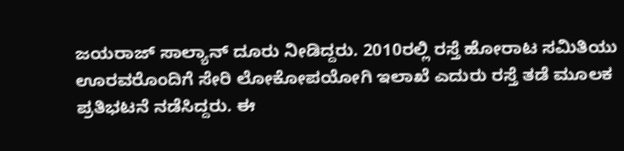ಜಯರಾಜ್ ಸಾಲ್ಯಾನ್ ದೂರು ನೀಡಿದ್ದರು. 2010ರಲ್ಲಿ ರಸ್ತೆ ಹೋರಾಟ ಸಮಿತಿಯು ಊರವರೊಂದಿಗೆ ಸೇರಿ ಲೋಕೋಪಯೋಗಿ ಇಲಾಖೆ ಎದುರು ರಸ್ತೆ ತಡೆ ಮೂಲಕ ಪ್ರತಿಭಟನೆ ನಡೆಸಿದ್ದರು. ಈ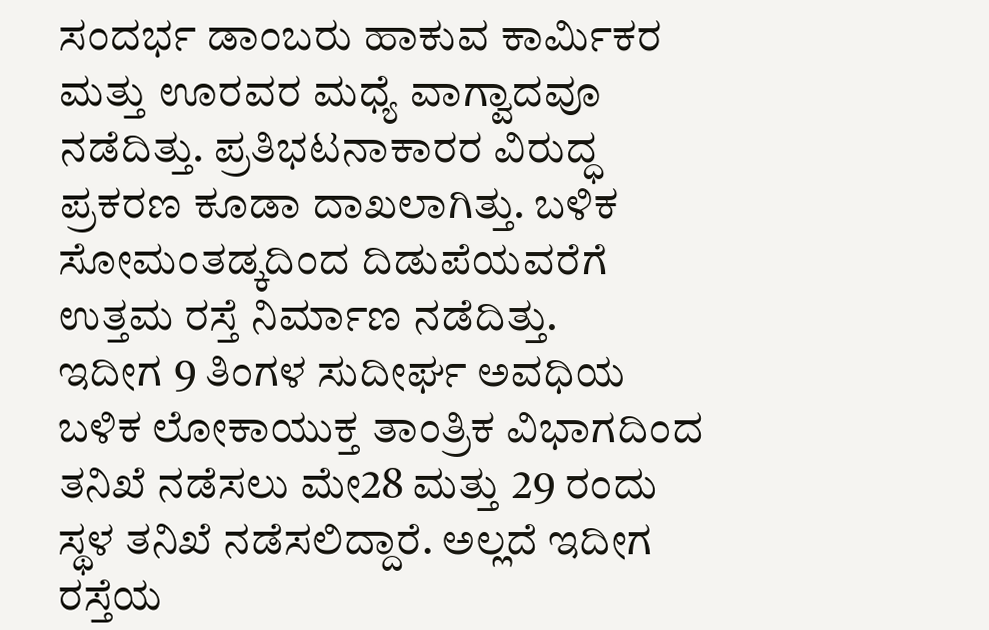ಸಂದರ್ಭ ಡಾಂಬರು ಹಾಕುವ ಕಾರ್ಮಿಕರ ಮತ್ತು ಊರವರ ಮಧ್ಯೆ ವಾಗ್ವಾದವೂ ನಡೆದಿತ್ತು. ಪ್ರತಿಭಟನಾಕಾರರ ವಿರುದ್ಧ ಪ್ರಕರಣ ಕೂಡಾ ದಾಖಲಾಗಿತ್ತು. ಬಳಿಕ ಸೋಮಂತಡ್ಕದಿಂದ ದಿಡುಪೆಯವರೆಗೆ ಉತ್ತಮ ರಸ್ತೆ ನಿರ್ಮಾಣ ನಡೆದಿತ್ತು.
ಇದೀಗ 9 ತಿಂಗಳ ಸುದೀರ್ಘ ಅವಧಿಯ ಬಳಿಕ ಲೋಕಾಯುಕ್ತ ತಾಂತ್ರಿಕ ವಿಭಾಗದಿಂದ ತನಿಖೆ ನಡೆಸಲು ಮೇ28 ಮತ್ತು 29 ರಂದು ಸ್ಥಳ ತನಿಖೆ ನಡೆಸಲಿದ್ದಾರೆ. ಅಲ್ಲದೆ ಇದೀಗ ರಸ್ತೆಯ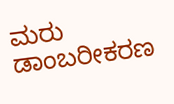ಮರು ಡಾಂಬರೀಕರಣ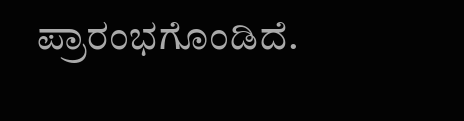ಪ್ರಾರಂಭಗೊಂಡಿದೆ.